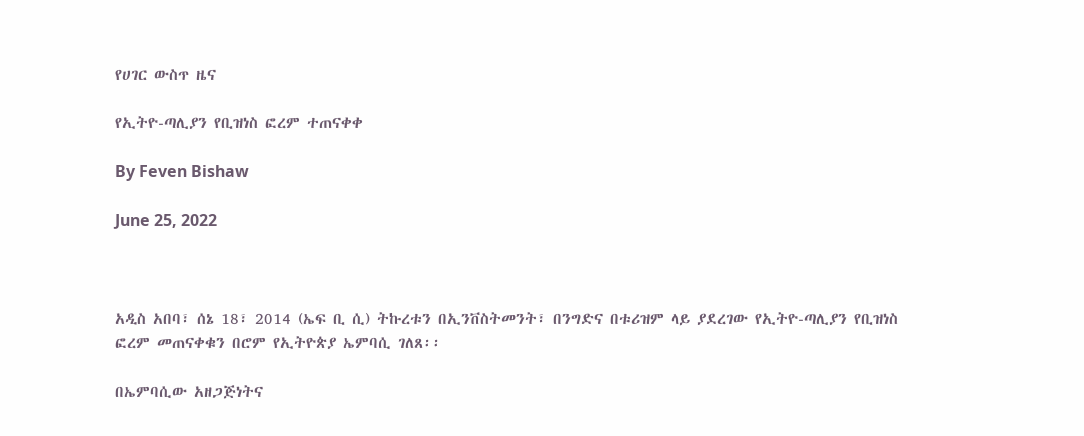የሀገር ውስጥ ዜና

የኢትዮ-ጣሊያን የቢዝነስ ፎረም ተጠናቀቀ

By Feven Bishaw

June 25, 2022



አዲስ አበባ፣ ሰኔ 18፣ 2014 (ኤፍ ቢ ሲ) ትኩረቱን በኢንቨስትመንት፣ በንግድና በቱሪዝም ላይ ያደረገው የኢትዮ-ጣሊያን የቢዝነስ ፎረም መጠናቀቁን በሮም የኢትዮጵያ ኤምባሲ ገለጸ፡፡

በኤምባሲው አዘጋጅነትና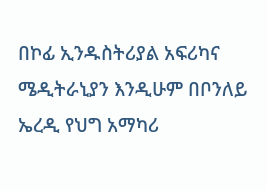በኮፊ ኢንዱስትሪያል አፍሪካና ሜዲትራኒያን እንዲሁም በቦንለይ ኤረዲ የህግ አማካሪ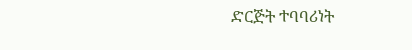ድርጅት ተባባሪነት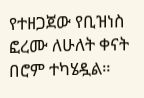የተዘጋጀው የቢዝነስ ፎረሙ ለሁለት ቀናት በሮም ተካሄዷል።